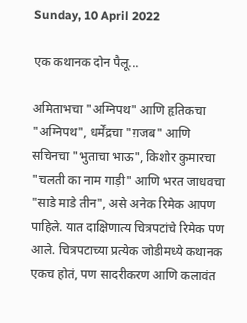Sunday, 10 April 2022

एक कथानक दोन पैलू...

अमिताभचा "अग्निपथ" आणि हृतिकचा "अग्निपथ", धर्मेंद्रचा "ग़जब" आणि सचिनचा "भुताचा भाऊ", किशोर कुमारचा "चलती का नाम गाड़ी" आणि भरत जाधवचा "साडे माडे तीन", असे अनेक रिमेक आपण पाहिले. यात दाक्षिणात्य चित्रपटांचे रिमेक पण आले. चित्रपटाच्या प्रत्येक जोडीमध्ये कथानक एकच होतं, पण सादरीकरण आणि कलावंत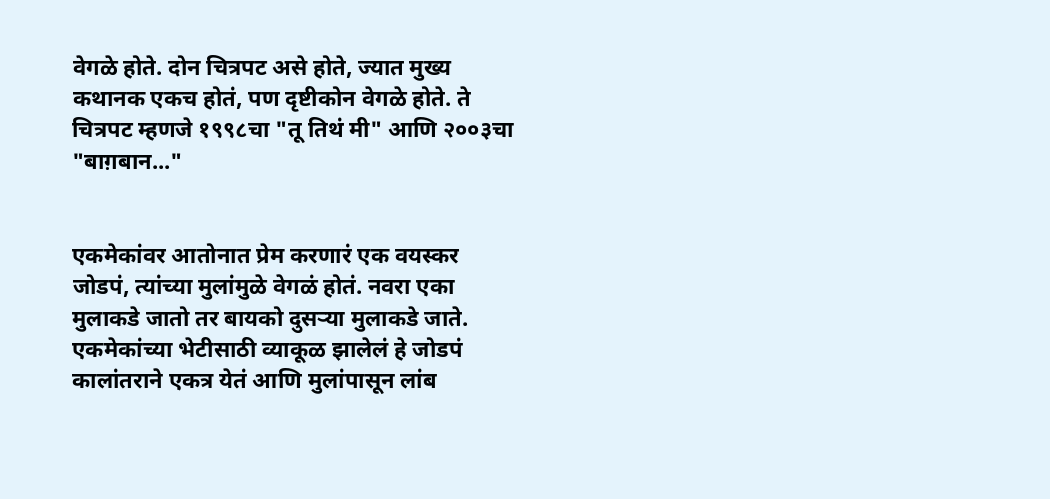वेगळे होते. दोन चित्रपट असे होते, ज्यात मुख्य कथानक एकच होतं, पण दृष्टीकोन वेगळे होते. ते चित्रपट म्हणजे १९९८चा "तू तिथं मी" आणि २००३चा "बाग़बान..."


एकमेकांवर आतोनात प्रेम करणारं एक वयस्कर जोडपं, त्यांच्या मुलांमुळे वेगळं होतं. नवरा एका मुलाकडे जातो तर बायको दुसऱ्या मुलाकडे जाते. एकमेकांच्या भेटीसाठी व्याकूळ झालेलं हे जोडपं कालांतराने एकत्र येतं आणि मुलांपासून लांब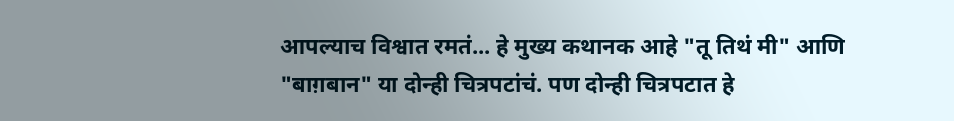आपल्याच विश्वात रमतं... हे मुख्य कथानक आहे "तू तिथं मी" आणि "बाग़बान" या दोन्ही चित्रपटांचं. पण दोन्ही चित्रपटात हे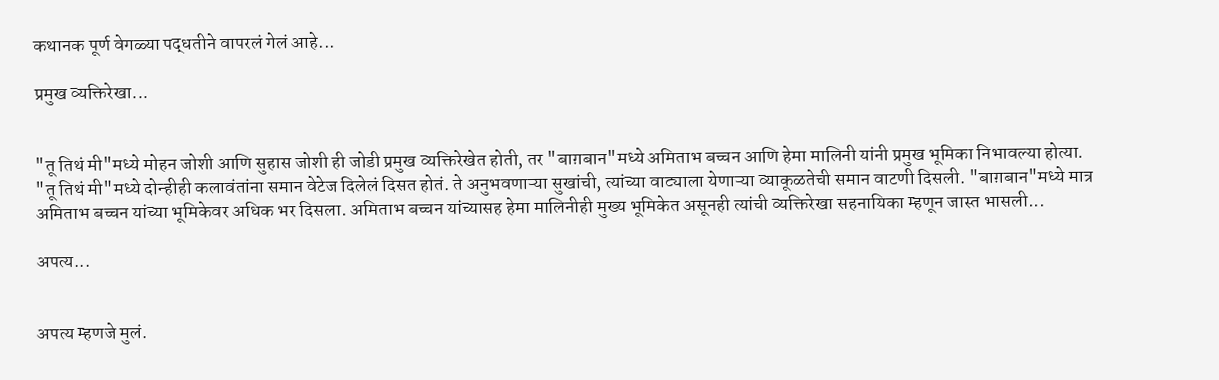कथानक पूर्ण वेगळ्या पद्धतीने वापरलं गेलं आहे...

प्रमुख व्यक्तिरेखा...


"तू तिथं मी"मध्ये मोहन जोशी आणि सुहास जोशी ही जोडी प्रमुख व्यक्तिरेखेत होती, तर "बाग़बान"मध्ये अमिताभ बच्चन आणि हेमा मालिनी यांनी प्रमुख भूमिका निभावल्या होत्या. "तू तिथं मी"मध्ये दोन्हीही कलावंतांना समान वेटेज दिलेलं दिसत होतं. ते अनुभवणाऱ्या सुखांची, त्यांच्या वाट्याला येणाऱ्या व्याकूळतेची समान वाटणी दिसली. "बाग़बान"मध्ये मात्र अमिताभ बच्चन यांच्या भूमिकेवर अधिक भर दिसला. अमिताभ बच्चन यांच्यासह हेमा मालिनीही मुख्य भूमिकेत असूनही त्यांची व्यक्तिरेखा सहनायिका म्हणून जास्त भासली...

अपत्य...


अपत्य म्हणजे मुलं.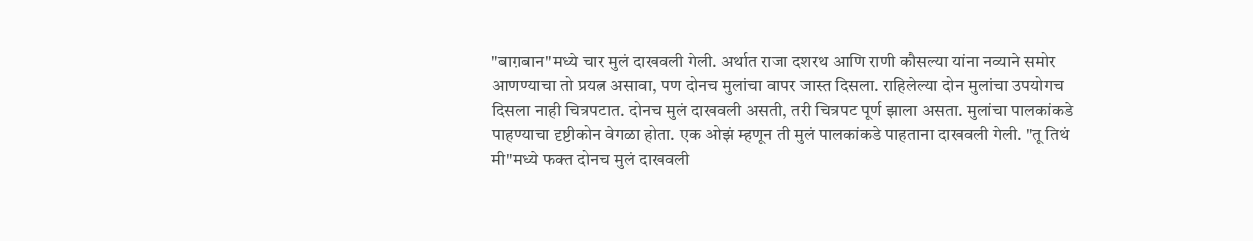"बाग़बान"मध्ये चार मुलं दाखवली गेली. अर्थात राजा दशरथ आणि राणी कौसल्या यांना नव्याने समोर आणण्याचा तो प्रयत्न असावा, पण दोनच मुलांचा वापर जास्त दिसला. राहिलेल्या दोन मुलांचा उपयोगच दिसला नाही चित्रपटात. दोनच मुलं दाखवली असती, तरी चित्रपट पूर्ण झाला असता. मुलांचा पालकांकडे पाहण्याचा दृष्टीकोन वेगळा होता. एक ओझं म्हणून ती मुलं पालकांकडे पाहताना दाखवली गेली. "तू तिथं मी"मध्ये फक्त दोनच मुलं दाखवली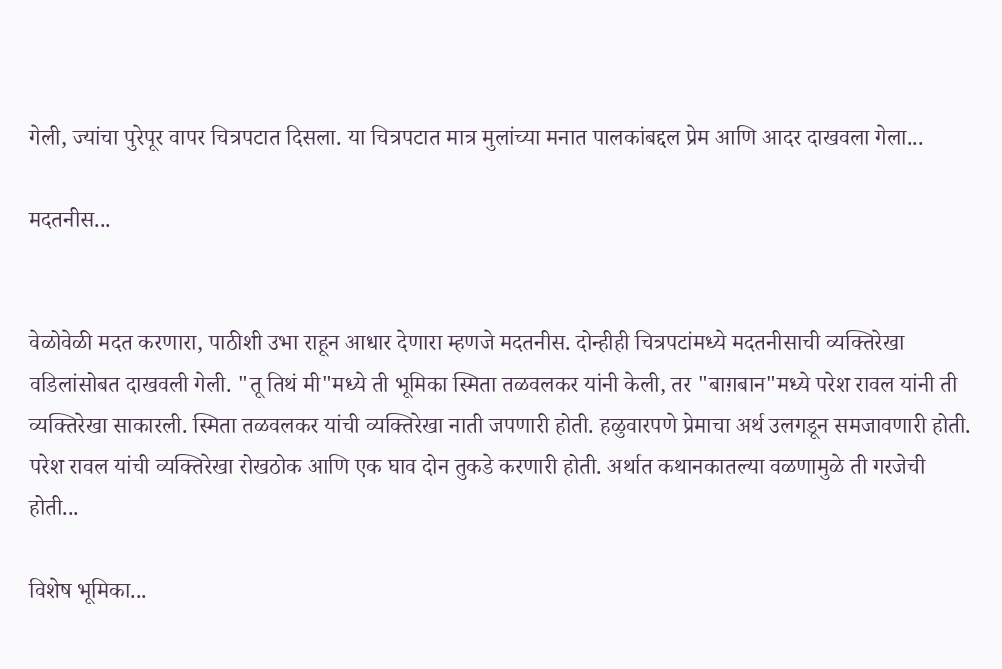गेली, ज्यांचा पुरेपूर वापर चित्रपटात दिसला. या चित्रपटात मात्र मुलांच्या मनात पालकांबद्दल प्रेम आणि आदर दाखवला गेला...

मदतनीस...


वेळोवेळी मदत करणारा, पाठीशी उभा राहून आधार देणारा म्हणजे मदतनीस. दोन्हीही चित्रपटांमध्ये मदतनीसाची व्यक्तिरेखा वडिलांसोबत दाखवली गेली. "तू तिथं मी"मध्ये ती भूमिका स्मिता तळवलकर यांनी केली, तर "बाग़बान"मध्ये परेश रावल यांनी ती व्यक्तिरेखा साकारली. स्मिता तळवलकर यांची व्यक्तिरेखा नाती जपणारी होती. हळुवारपणे प्रेमाचा अर्थ उलगडून समजावणारी होती. परेश रावल यांची व्यक्तिरेखा रोखठोक आणि एक घाव दोन तुकडे करणारी होती. अर्थात कथानकातल्या वळणामुळे ती गरजेची होती...

विशेष भूमिका...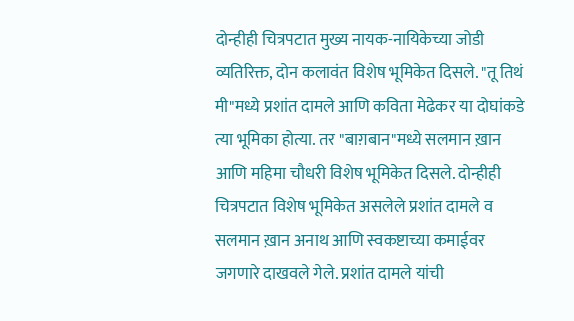दोन्हीही चित्रपटात मुख्य नायक-नायिकेच्या जोडी व्यतिरिक्त, दोन कलावंत विशेष भूमिकेत दिसले. "तू तिथं मी"मध्ये प्रशांत दामले आणि कविता मेढेकर या दोघांकडे त्या भूमिका होत्या. तर "बाग़बान"मध्ये सलमान ख़ान आणि महिमा चौधरी विशेष भूमिकेत दिसले. दोन्हीही चित्रपटात विशेष भूमिकेत असलेले प्रशांत दामले व सलमान ख़ान अनाथ आणि स्वकष्टाच्या कमाईवर जगणारे दाखवले गेले. प्रशांत दामले यांची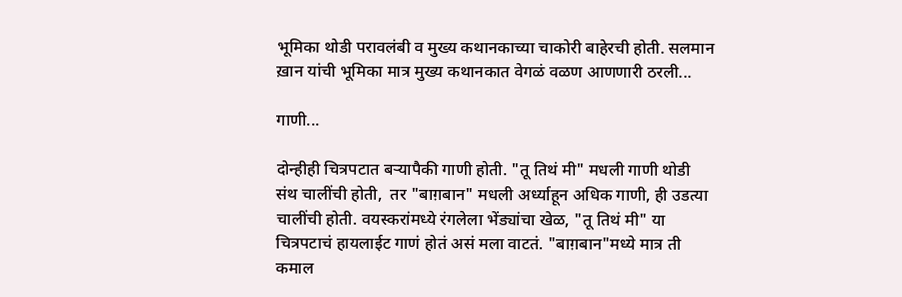भूमिका थोडी परावलंबी व मुख्य कथानकाच्या चाकोरी बाहेरची होती. सलमान ख़ान यांची भूमिका मात्र मुख्य कथानकात वेगळं वळण आणणारी ठरली...

गाणी...

दोन्हीही चित्रपटात बऱ्यापैकी गाणी होती. "तू तिथं मी" मधली गाणी थोडी संथ चालींची होती,  तर "बाग़बान" मधली अर्ध्याहून अधिक गाणी, ही उडत्या चालींची होती. वयस्करांमध्ये रंगलेला भेंड्यांचा खेळ, "तू तिथं मी" या चित्रपटाचं हायलाईट गाणं होतं असं मला वाटतं. "बाग़बान"मध्ये मात्र ती कमाल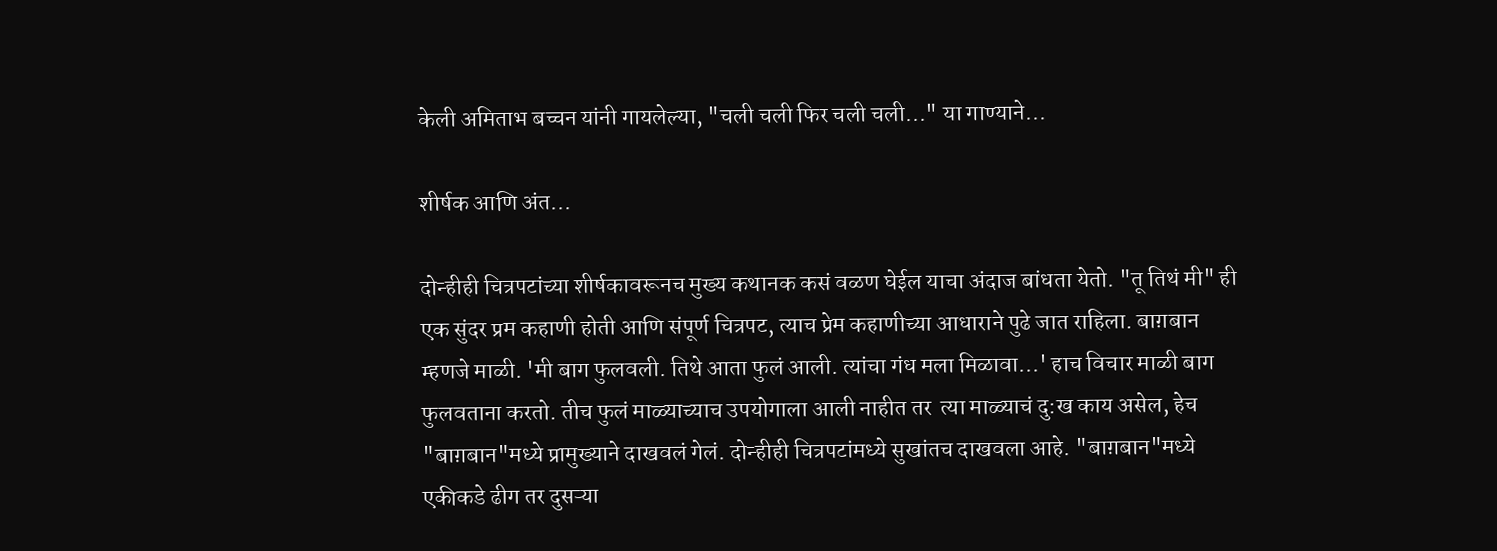केली अमिताभ बच्चन यांनी गायलेल्या, "चली चली फिर चली चली..." या गाण्याने...

शीर्षक आणि अंत...

दोन्हीही चित्रपटांच्या शीर्षकावरूनच मुख्य कथानक कसं वळण घेईल याचा अंदाज बांधता येतो. "तू तिथं मी" ही एक सुंदर प्रम कहाणी होती आणि संपूर्ण चित्रपट, त्याच प्रेम कहाणीच्या आधाराने पुढे जात राहिला. बाग़बान म्हणजे माळी. 'मी बाग फुलवली. तिथे आता फुलं आली. त्यांचा गंध मला मिळावा...' हाच विचार माळी बाग फुलवताना करतो. तीच फुलं माळ्याच्याच उपयोगाला आली नाहीत तर  त्या माळ्याचं दु:ख काय असेल, हेच "बाग़बान"मध्ये प्रामुख्याने दाखवलं गेलं. दोन्हीही चित्रपटांमध्ये सुखांतच दाखवला आहे. "बाग़बान"मध्ये एकीकडे ढीग तर दुसऱ्या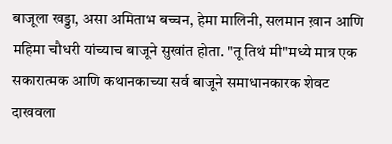बाजूला खड्डा, असा अमिताभ बच्चन, हेमा मालिनी, सलमान ख़ान आणि महिमा चौधरी यांच्याच बाजूने सुखांत होता. "तू तिथं मी"मध्ये मात्र एक सकारात्मक आणि कथानकाच्या सर्व बाजूने समाधानकारक शेवट दाखवला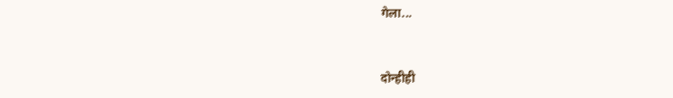गेला...


दोन्हीही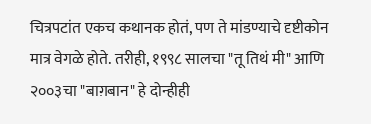चित्रपटांत एकच कथानक होतं, पण ते मांडण्याचे दृष्टीकोन मात्र वेगळे होते. तरीही, १९९८ सालचा "तू तिथं मी" आणि २००३चा "बाग़बान" हे दोन्हीही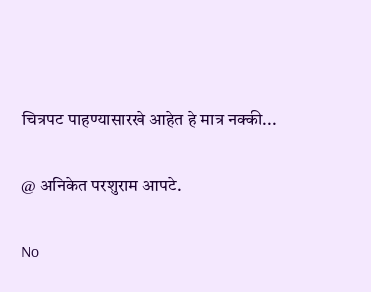चित्रपट पाहण्यासारखे आहेत हे मात्र नक्की...

@ अनिकेत परशुराम आपटे.

No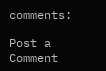comments:

Post a Comment